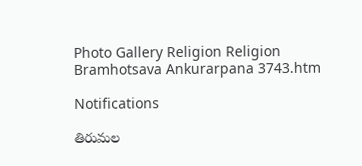Photo Gallery Religion Religion Bramhotsava Ankurarpana 3743.htm

Notifications

తిరుమల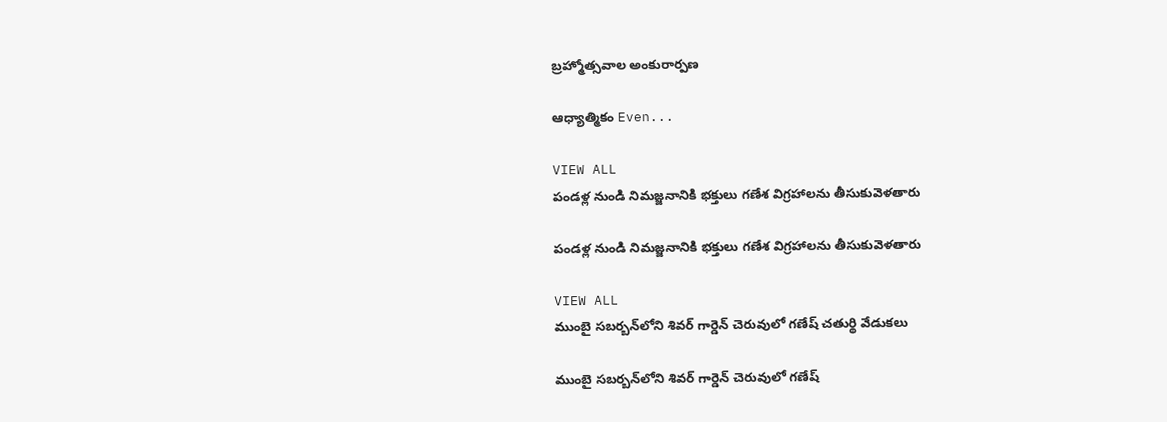బ్రహ్మోత్సవాల అంకురార్పణ

ఆధ్యాత్మికం Even...

VIEW ALL
పండళ్ల నుండి నిమజ్జనానికి భక్తులు గణేశ విగ్రహాలను తీసుకువెళతారు

పండళ్ల నుండి నిమజ్జనానికి భక్తులు గణేశ విగ్రహాలను తీసుకువెళతారు

VIEW ALL
ముంబై సబర్బన్‌లోని శివర్ గార్డెన్ చెరువులో గణేష్ చతుర్థి వేడుకలు

ముంబై సబర్బన్‌లోని శివర్ గార్డెన్ చెరువులో గణేష్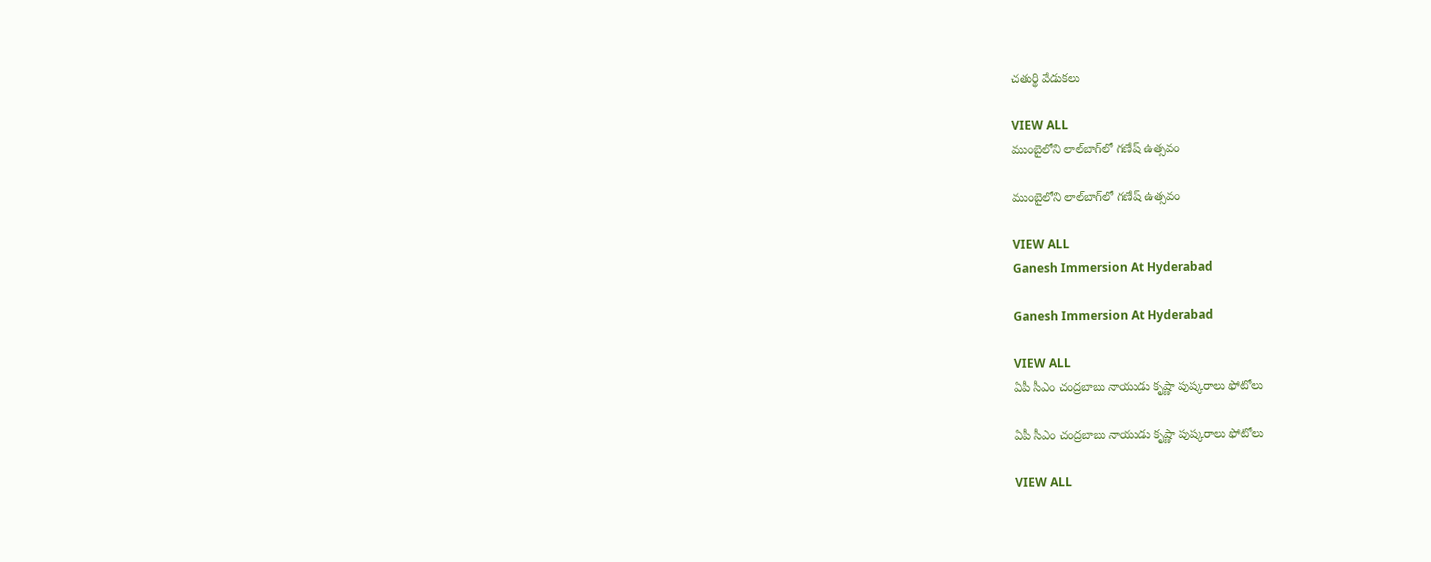చతుర్థి వేడుకలు

VIEW ALL
ముంబైలోని లాల్‌బాగ్‌లో గణేష్ ఉత్సవం

ముంబైలోని లాల్‌బాగ్‌లో గణేష్ ఉత్సవం

VIEW ALL
Ganesh Immersion At Hyderabad

Ganesh Immersion At Hyderabad

VIEW ALL
ఏపీ సీఎం చంద్రబాబు నాయుడు కృష్ణా పుష్కరాలు ఫోటోలు

ఏపీ సీఎం చంద్రబాబు నాయుడు కృష్ణా పుష్కరాలు ఫోటోలు

VIEW ALL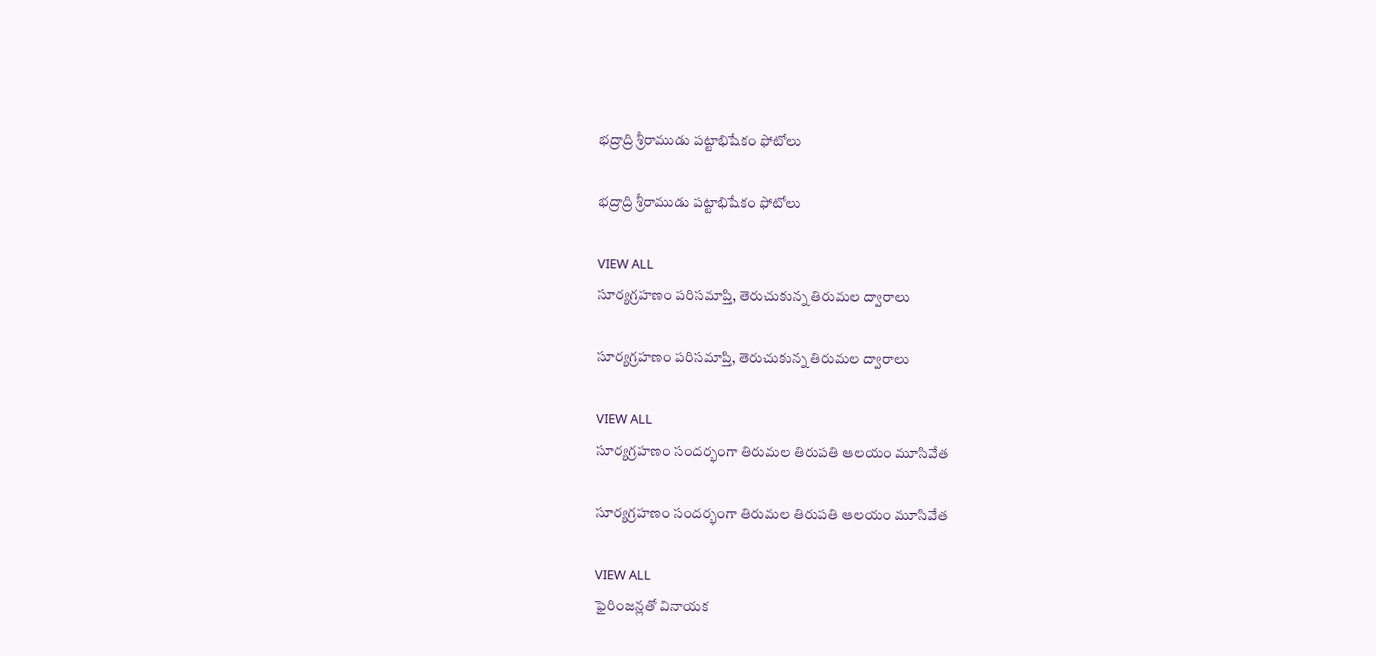భద్రాద్రి శ్రీరాముడు పట్టాభిషేకం ఫోటోలు

భద్రాద్రి శ్రీరాముడు పట్టాభిషేకం ఫోటోలు

VIEW ALL
సూర్యగ్రహణం పరిసమాప్తి, తెరుచుకున్న తిరుమల ద్వారాలు

సూర్యగ్రహణం పరిసమాప్తి, తెరుచుకున్న తిరుమల ద్వారాలు

VIEW ALL
సూర్యగ్రహణం సందర్భంగా తిరుమల తిరుపతి ఆలయం మూసివేత

సూర్యగ్రహణం సందర్భంగా తిరుమల తిరుపతి ఆలయం మూసివేత

VIEW ALL
ఫైరింజన్లతో వినాయక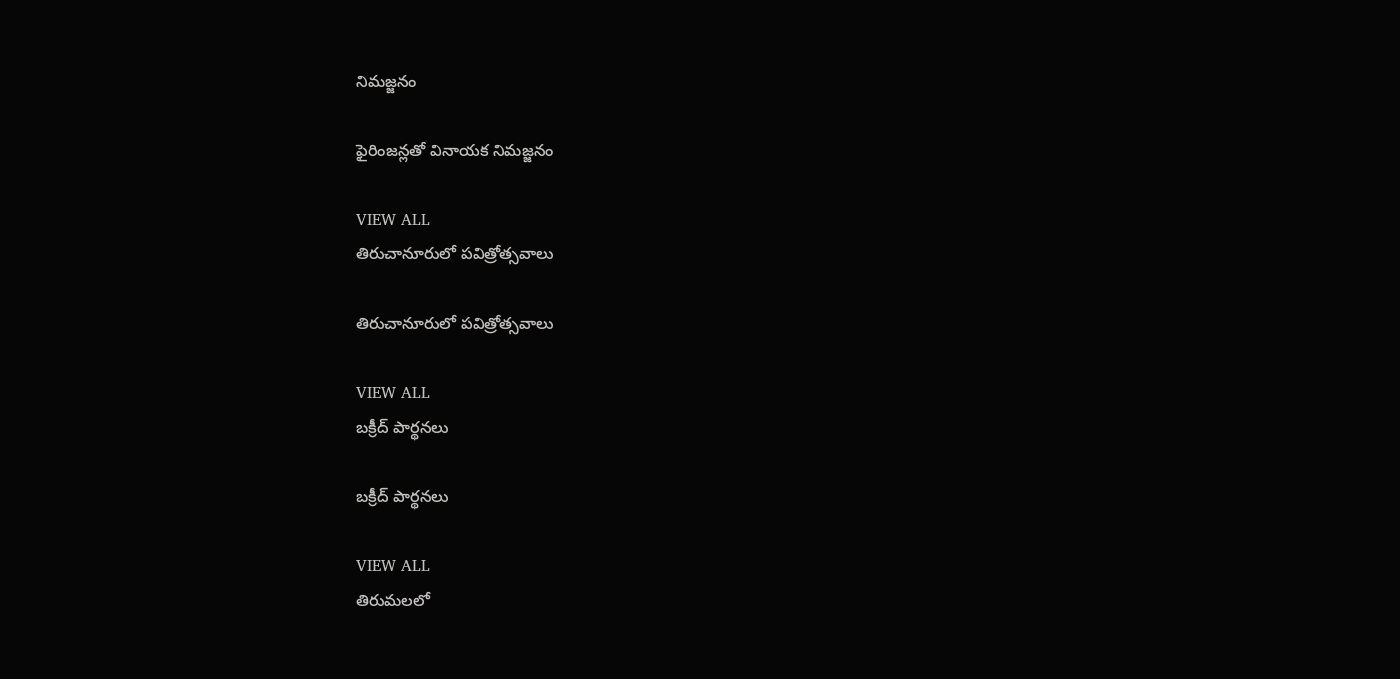నిమజ్జనం

ఫైరింజన్లతో వినాయక నిమజ్జనం

VIEW ALL
తిరుచానూరులో పవిత్రోత్సవాలు

తిరుచానూరులో పవిత్రోత్సవాలు

VIEW ALL
బక్రీద్ పార్థనలు

బక్రీద్ పార్థనలు

VIEW ALL
తిరుమలలో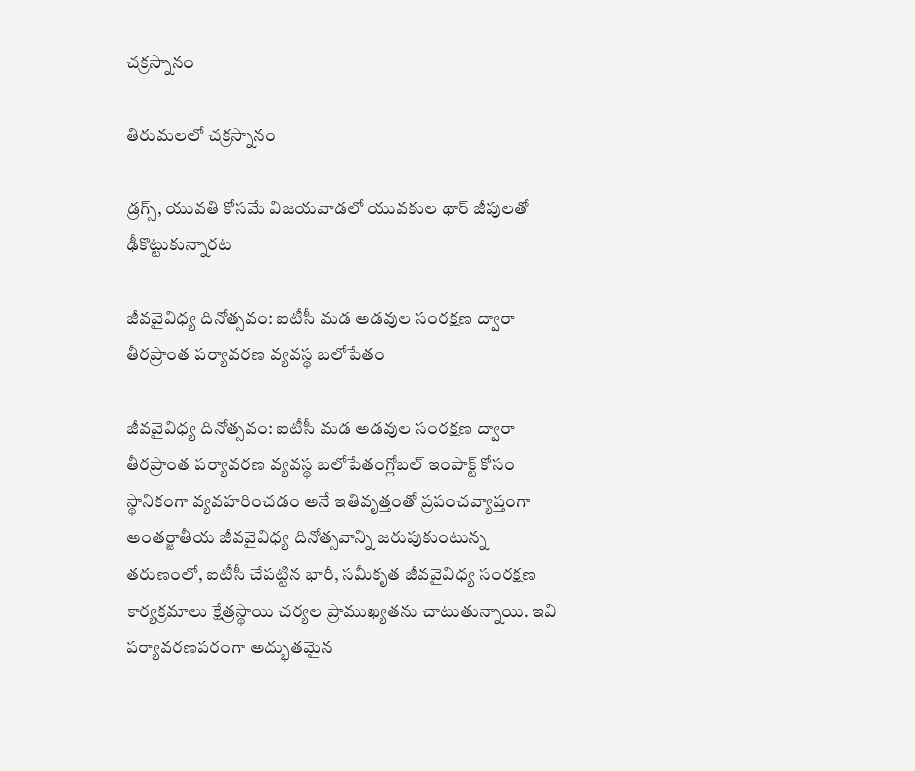చక్రస్నానం

తిరుమలలో చక్రస్నానం

డ్రగ్స్, యువతి కోసమే విజయవాడలో యువకుల థార్ జీపులతో ఢీకొట్టుకున్నారట

జీవవైవిధ్య దినోత్సవం: ఐటీసీ మడ అడవుల సంరక్షణ ద్వారా తీరప్రాంత పర్యావరణ వ్యవస్థ బలోపేతం

జీవవైవిధ్య దినోత్సవం: ఐటీసీ మడ అడవుల సంరక్షణ ద్వారా తీరప్రాంత పర్యావరణ వ్యవస్థ బలోపేతంగ్లోబల్ ఇంపాక్ట్ కోసం స్థానికంగా వ్యవహరించడం అనే ఇతివృత్తంతో ప్రపంచవ్యాప్తంగా అంతర్జాతీయ జీవవైవిధ్య దినోత్సవాన్ని జరుపుకుంటున్న తరుణంలో, ఐటీసీ చేపట్టిన భారీ, సమీకృత జీవవైవిధ్య సంరక్షణ కార్యక్రమాలు క్షేత్రస్థాయి చర్యల ప్రాముఖ్యతను చాటుతున్నాయి. ఇవి పర్యావరణపరంగా అద్భుతమైన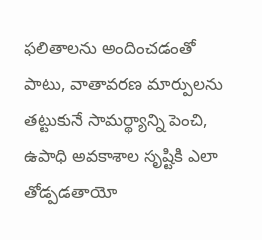ఫలితాలను అందించడంతో పాటు, వాతావరణ మార్పులను తట్టుకునే సామర్థ్యాన్ని పెంచి, ఉపాధి అవకాశాల సృష్టికి ఎలా తోడ్పడతాయో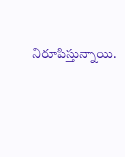నిరూపిస్తున్నాయి.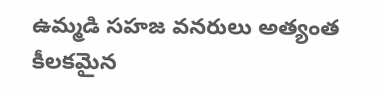ఉమ్మడి సహజ వనరులు అత్యంత కీలకమైన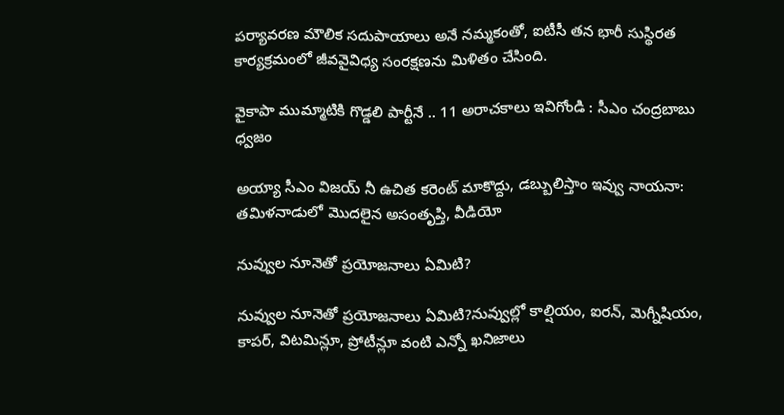పర్యావరణ మౌలిక సదుపాయాలు అనే నమ్మకంతో, ఐటీసీ తన భారీ సుస్థిరత కార్యక్రమంలో జీవవైవిధ్య సంరక్షణను మిళితం చేసింది.

వైకాపా ముమ్మాటికి గొడ్డలి పార్టీనే .. 11 అరాచకాలు ఇవిగోండి : సీఎం చంద్రబాబు ధ్వజం

అయ్యా సీఎం విజయ్ నీ ఉచిత కరెంట్ మాకొద్దు, డబ్బులిస్తాం ఇవ్వు నాయనా: తమిళనాడులో మొదలైన అసంతృప్తి, వీడియో

నువ్వుల నూనెతో ప్రయోజనాలు ఏమిటి?

నువ్వుల నూనెతో ప్రయోజనాలు ఏమిటి?నువ్వుల్లో కాల్షియం, ఐరన్, మెగ్నీషియం, కాపర్, విటమిన్లూ, ప్రోటీన్లూ వంటి ఎన్నో ఖనిజాలు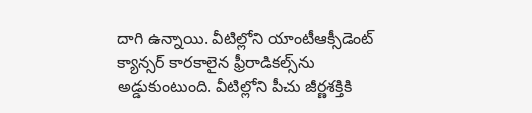దాగి ఉన్నాయి. వీటిల్లోని యాంటీఆక్సీడెంట్ క్యాన్సర్ కారకాలైన ఫ్రీరాడికల్స్‌ను అడ్డుకుంటుంది. వీటిల్లోని పీచు జీర్ణశక్తికి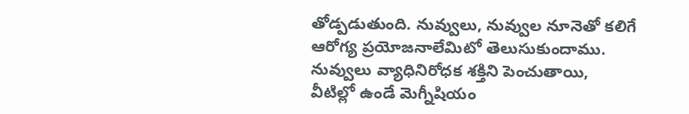తోడ్పడుతుంది. నువ్వులు, నువ్వుల నూనెతో కలిగే ఆరోగ్య ప్రయోజనాలేమిటో తెలుసుకుందాము. నువ్వులు వ్యాధినిరోధక శక్తిని పెంచుతాయి, వీటిల్లో ఉండే మెగ్నీషియం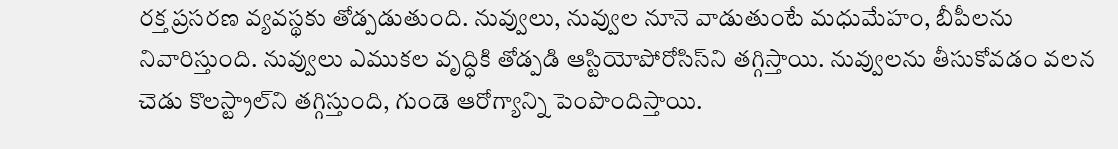రక్త ప్రసరణ వ్యవస్థకు తోడ్పడుతుంది. నువ్వులు, నువ్వుల నూనె వాడుతుంటే మధుమేహం, బీపీలను నివారిస్తుంది. నువ్వులు ఎముకల వృద్ధికి తోడ్పడి ఆస్టియోపోరోసిస్‌ని తగ్గిస్తాయి. నువ్వులను తీసుకోవడం వలన చెడు కొలస్ట్రాల్‌ని తగ్గిస్తుంది, గుండె ఆరోగ్యాన్ని పెంపొందిస్తాయి.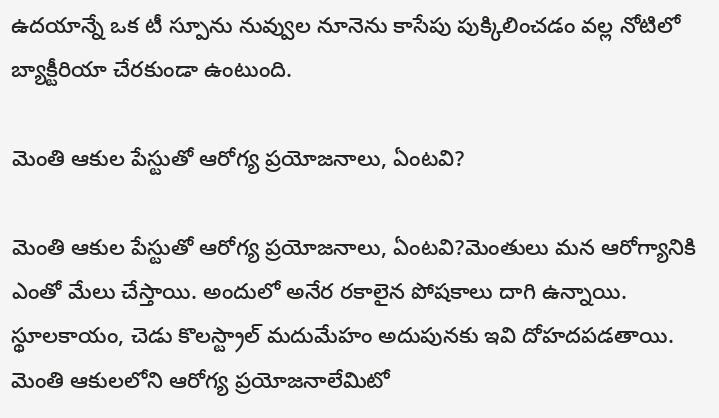ఉదయాన్నే ఒక టీ స్పూను నువ్వుల నూనెను కాసేపు పుక్కిలించడం వల్ల నోటిలో బ్యాక్టీరియా చేరకుండా ఉంటుంది.

మెంతి ఆకుల పేస్టుతో ఆరోగ్య ప్రయోజనాలు, ఏంటవి?

మెంతి ఆకుల పేస్టుతో ఆరోగ్య ప్రయోజనాలు, ఏంటవి?మెంతులు మన ఆరోగ్యానికి ఎంతో మేలు చేస్తాయి. అందులో అనేర రకాలైన పోషకాలు దాగి ఉన్నాయి. స్థూలకాయం, చెడు కొలస్ట్రాల్ మదుమేహం అదుపునకు ఇవి దోహదపడతాయి. మెంతి ఆకులలోని ఆరోగ్య ప్రయోజనాలేమిటో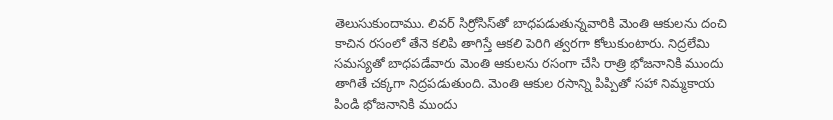తెలుసుకుందాము. లివర్‌ సిర్రోసిస్‌‌తో బాధపడుతున్నవారికి మెంతి ఆకులను దంచి కాచిన రసంలో తేనె కలిపి తాగిస్తే ఆకలి పెరిగి త్వరగా కోలుకుంటారు. నిద్రలేమి సమస్యతో బాధపడేవారు మెంతి ఆకులను రసంగా చేసి రాత్రి భోజనానికి ముందు తాగితే చక్కగా నిద్రపడుతుంది. మెంతి ఆకుల రసాన్ని పిప్పితో సహా నిమ్మకాయ పిండి భోజనానికి ముందు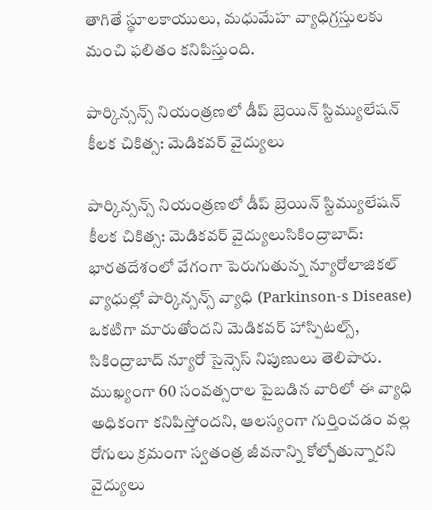తాగితే స్థూలకాయులు, మధుమేహ వ్యాధిగ్రస్తులకు మంచి ఫలితం కనిపిస్తుంది.

పార్కిన్సన్స్ నియంత్రణలో డీప్ బ్రెయిన్ స్టిమ్యులేషన్ కీలక చికిత్స: మెడికవర్ వైద్యులు

పార్కిన్సన్స్ నియంత్రణలో డీప్ బ్రెయిన్ స్టిమ్యులేషన్ కీలక చికిత్స: మెడికవర్ వైద్యులుసికింద్రాబాద్: భారతదేశంలో వేగంగా పెరుగుతున్న న్యూరోలాజికల్ వ్యాధుల్లో పార్కిన్సన్స్ వ్యాధి (Parkinson-s Disease) ఒకటిగా మారుతోందని మెడికవర్ హాస్పిటల్స్, సికింద్రాబాద్ న్యూరో సైన్సెస్ నిపుణులు తెలిపారు. ముఖ్యంగా 60 సంవత్సరాల పైబడిన వారిలో ఈ వ్యాధి అధికంగా కనిపిస్తోందని, ఆలస్యంగా గుర్తించడం వల్ల రోగులు క్రమంగా స్వతంత్ర జీవనాన్ని కోల్పోతున్నారని వైద్యులు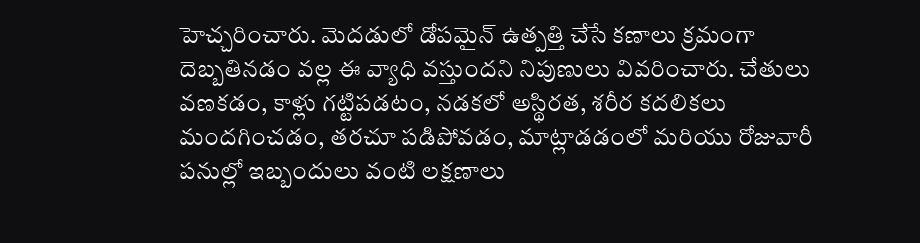హెచ్చరించారు. మెదడులో డోపమైన్ ఉత్పత్తి చేసే కణాలు క్రమంగా దెబ్బతినడం వల్ల ఈ వ్యాధి వస్తుందని నిపుణులు వివరించారు. చేతులు వణకడం, కాళ్లు గట్టిపడటం, నడకలో అస్థిరత, శరీర కదలికలు మందగించడం, తరచూ పడిపోవడం, మాట్లాడడంలో మరియు రోజువారీ పనుల్లో ఇబ్బందులు వంటి లక్షణాలు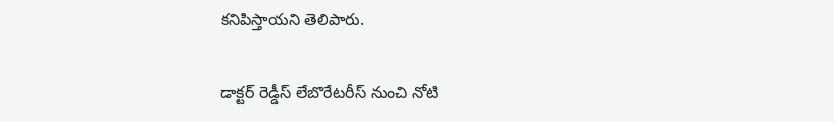కనిపిస్తాయని తెలిపారు.

డాక్టర్ రెడ్డీస్ లేబొరేటరీస్ నుంచి నోటి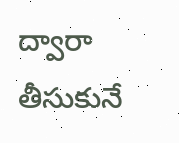ద్వారా తీసుకునే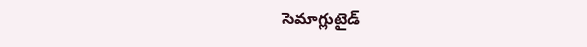సెమాగ్లుటైడ్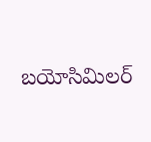బయోసిమిలర్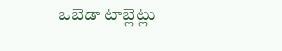ఒబెడా టాబ్లెట్లు